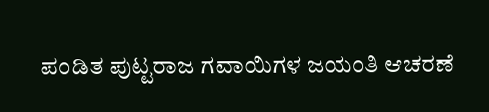ಪಂಡಿತ ಪುಟ್ಟರಾಜ ಗವಾಯಿಗಳ ಜಯಂತಿ ಆಚರಣೆ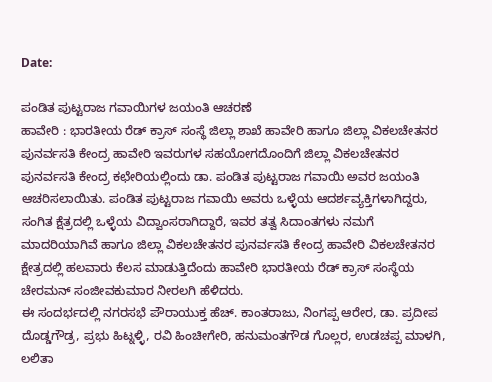Date:

ಪಂಡಿತ ಪುಟ್ಟರಾಜ ಗವಾಯಿಗಳ ಜಯಂತಿ ಆಚರಣೆ
ಹಾವೇರಿ : ಭಾರತೀಯ ರೆಡ್ ಕ್ರಾಸ್ ಸಂಸ್ಥೆ ಜಿಲ್ಲಾ ಶಾಖೆ ಹಾವೇರಿ ಹಾಗೂ ಜಿಲ್ಲಾ ವಿಕಲಚೇತನರ ಪುನರ್ವಸತಿ ಕೇಂದ್ರ ಹಾವೇರಿ ಇವರುಗಳ ಸಹಯೋಗದೊಂದಿಗೆ ಜಿಲ್ಲಾ ವಿಕಲಚೇತನರ ಪುನರ್ವಸತಿ ಕೇಂದ್ರ ಕಛೇರಿಯಲ್ಲಿಂದು ಡಾ. ಪಂಡಿತ ಪುಟ್ಟರಾಜ ಗವಾಯಿ ಅವರ ಜಯಂತಿ ಆಚರಿಸಲಾಯಿತು. ಪಂಡಿತ ಪುಟ್ಟರಾಜ ಗವಾಯಿ ಅವರು ಒಳ್ಳೆಯ ಆದರ್ಶವ್ಯಕ್ತಿಗಳಾಗಿದ್ದರು, ಸಂಗಿತ ಕ್ಷೆತ್ರದಲ್ಲಿ ಒಳ್ಳೆಯ ವಿದ್ವಾಂಸರಾಗಿದ್ದಾರೆ, ಇವರ ತತ್ವ ಸಿದಾಂತಗಳು ನಮಗೆ ಮಾದರಿಯಾಗಿವೆ ಹಾಗೂ ಜಿಲ್ಲಾ ವಿಕಲಚೇತನರ ಪುನರ್ವಸತಿ ಕೇಂದ್ರ ಹಾವೇರಿ ವಿಕಲಚೇತನರ ಕ್ಷೇತ್ರದಲ್ಲಿ ಹಲವಾರು ಕೆಲಸ ಮಾಡುತ್ತಿದೆಂದು ಹಾವೇರಿ ಭಾರತೀಯ ರೆಡ್ ಕ್ರಾಸ್ ಸಂಸ್ಥೆಯ ಚೇರಮನ್ ಸಂಜೀವಕುಮಾರ ನೀರಲಗಿ ಹೆಳಿದರು.
ಈ ಸಂದರ್ಭದಲ್ಲಿ ನಗರಸಭೆ ಪೌರಾಯುಕ್ತ ಹೆಚ್. ಕಾಂತರಾಜು, ನಿಂಗಪ್ಪ ಆರೇರ, ಡಾ. ಪ್ರದೀಪ ದೊಡ್ಡಗೌಡ್ರ, ಪ್ರಭು ಹಿಟ್ನಳ್ಳಿ, ರವಿ ಹಿಂಚೀಗೇರಿ, ಹನುಮಂತಗೌಡ ಗೊಲ್ಲರ, ಉಡಚಪ್ಪ ಮಾಳಗಿ, ಲಲಿತಾ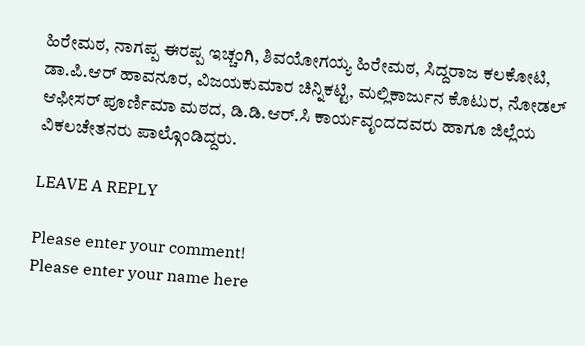ಹಿರೇಮಠ, ನಾಗಪ್ಪ ಈರಪ್ಪ ಇಚ್ಚಂಗಿ, ಶಿವಯೋಗಯ್ಯ ಹಿರೇಮಠ, ಸಿದ್ದರಾಜ ಕಲಕೋಟಿ, ಡಾ.ಪಿ.ಆರ್ ಹಾವನೂರ, ವಿಜಯಕುಮಾರ ಚಿನ್ನಿಕಟ್ಟಿ, ಮಲ್ಲಿಕಾರ್ಜುನ ಕೊಟುರ, ನೋಡಲ್ ಆಫೀಸರ್ ಪೂರ್ಣಿಮಾ ಮಠದ, ಡಿ.ಡಿ.ಆರ್.ಸಿ ಕಾರ್ಯವೃಂದದವರು ಹಾಗೂ ಜಿಲ್ಲೆಯ ವಿಕಲಚೇತನರು ಪಾಲ್ಗೊಂಡಿದ್ದರು.

LEAVE A REPLY

Please enter your comment!
Please enter your name here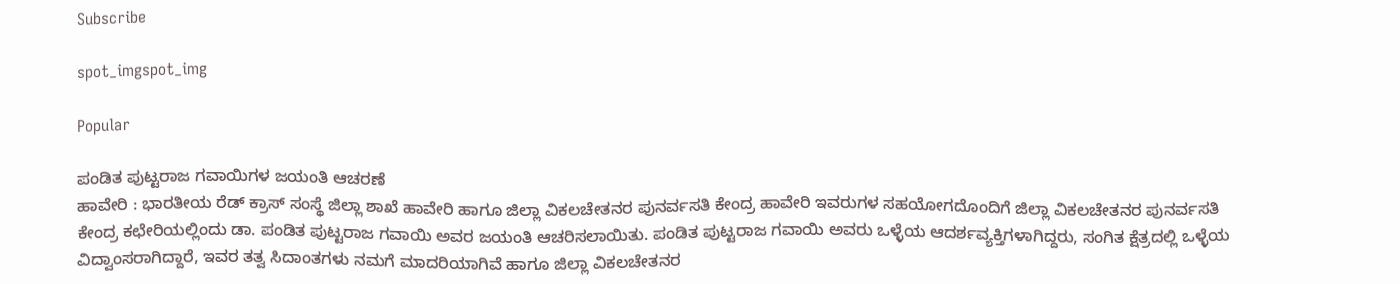Subscribe

spot_imgspot_img

Popular

ಪಂಡಿತ ಪುಟ್ಟರಾಜ ಗವಾಯಿಗಳ ಜಯಂತಿ ಆಚರಣೆ
ಹಾವೇರಿ : ಭಾರತೀಯ ರೆಡ್ ಕ್ರಾಸ್ ಸಂಸ್ಥೆ ಜಿಲ್ಲಾ ಶಾಖೆ ಹಾವೇರಿ ಹಾಗೂ ಜಿಲ್ಲಾ ವಿಕಲಚೇತನರ ಪುನರ್ವಸತಿ ಕೇಂದ್ರ ಹಾವೇರಿ ಇವರುಗಳ ಸಹಯೋಗದೊಂದಿಗೆ ಜಿಲ್ಲಾ ವಿಕಲಚೇತನರ ಪುನರ್ವಸತಿ ಕೇಂದ್ರ ಕಛೇರಿಯಲ್ಲಿಂದು ಡಾ. ಪಂಡಿತ ಪುಟ್ಟರಾಜ ಗವಾಯಿ ಅವರ ಜಯಂತಿ ಆಚರಿಸಲಾಯಿತು. ಪಂಡಿತ ಪುಟ್ಟರಾಜ ಗವಾಯಿ ಅವರು ಒಳ್ಳೆಯ ಆದರ್ಶವ್ಯಕ್ತಿಗಳಾಗಿದ್ದರು, ಸಂಗಿತ ಕ್ಷೆತ್ರದಲ್ಲಿ ಒಳ್ಳೆಯ ವಿದ್ವಾಂಸರಾಗಿದ್ದಾರೆ, ಇವರ ತತ್ವ ಸಿದಾಂತಗಳು ನಮಗೆ ಮಾದರಿಯಾಗಿವೆ ಹಾಗೂ ಜಿಲ್ಲಾ ವಿಕಲಚೇತನರ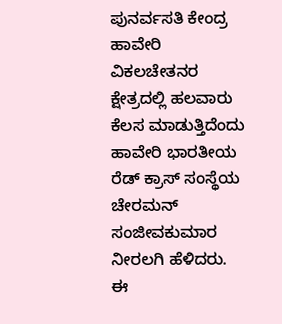ಪುನರ್ವಸತಿ ಕೇಂದ್ರ ಹಾವೇರಿ ವಿಕಲಚೇತನರ ಕ್ಷೇತ್ರದಲ್ಲಿ ಹಲವಾರು ಕೆಲಸ ಮಾಡುತ್ತಿದೆಂದು ಹಾವೇರಿ ಭಾರತೀಯ ರೆಡ್ ಕ್ರಾಸ್ ಸಂಸ್ಥೆಯ ಚೇರಮನ್ ಸಂಜೀವಕುಮಾರ ನೀರಲಗಿ ಹೆಳಿದರು.
ಈ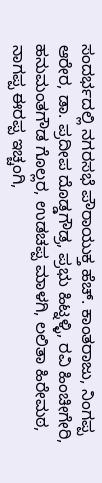ಸಂದರ್ಭದಲ್ಲಿ ನಗರಸಭೆ ಪೌರಾಯುಕ್ತ ಹೆಚ್. ಕಾಂತರಾಜು, ನಿಂಗಪ್ಪ ಆರೇರ, ಡಾ. ಪ್ರದೀಪ ದೊಡ್ಡಗೌಡ್ರ, ಪ್ರಭು ಹಿಟ್ನಳ್ಳಿ, ರವಿ ಹಿಂಚೀಗೇರಿ, ಹನುಮಂತಗೌಡ ಗೊಲ್ಲರ, ಉಡಚಪ್ಪ ಮಾಳಗಿ, ಲಲಿತಾ ಹಿರೇಮಠ, ನಾಗಪ್ಪ ಈರಪ್ಪ ಇಚ್ಚಂಗಿ,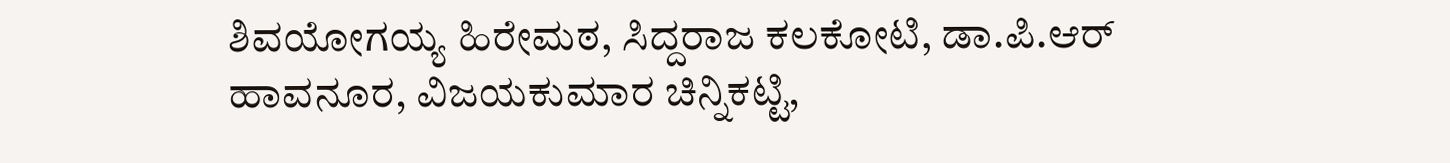ಶಿವಯೋಗಯ್ಯ ಹಿರೇಮಠ, ಸಿದ್ದರಾಜ ಕಲಕೋಟಿ, ಡಾ.ಪಿ.ಆರ್ ಹಾವನೂರ, ವಿಜಯಕುಮಾರ ಚಿನ್ನಿಕಟ್ಟಿ,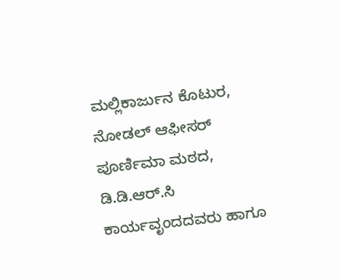ಮಲ್ಲಿಕಾರ್ಜುನ ಕೊಟುರ, ನೋಡಲ್ ಆಫೀಸರ್ ಪೂರ್ಣಿಮಾ ಮಠದ, ಡಿ.ಡಿ.ಆರ್.ಸಿ ಕಾರ್ಯವೃಂದದವರು ಹಾಗೂ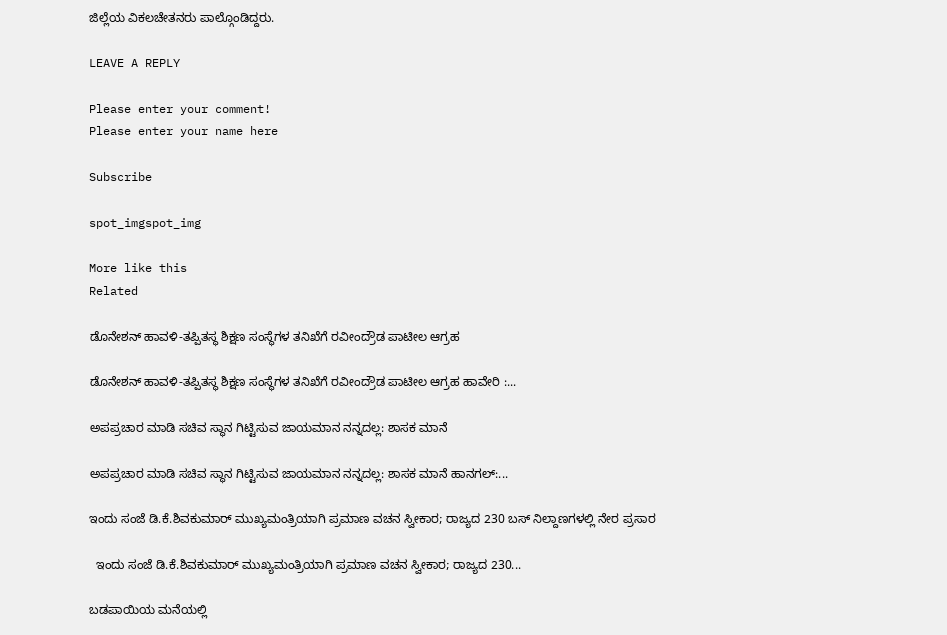ಜಿಲ್ಲೆಯ ವಿಕಲಚೇತನರು ಪಾಲ್ಗೊಂಡಿದ್ದರು.

LEAVE A REPLY

Please enter your comment!
Please enter your name here

Subscribe

spot_imgspot_img

More like this
Related

ಡೊನೇಶನ್ ಹಾವಳಿ-ತಪ್ಪಿತಸ್ಥ ಶಿಕ್ಷಣ ಸಂಸ್ಥೆಗಳ ತನಿಖೆಗೆ ರವೀಂದ್ರೌಡ ಪಾಟೀಲ ಆಗ್ರಹ

ಡೊನೇಶನ್ ಹಾವಳಿ-ತಪ್ಪಿತಸ್ಥ ಶಿಕ್ಷಣ ಸಂಸ್ಥೆಗಳ ತನಿಖೆಗೆ ರವೀಂದ್ರೌಡ ಪಾಟೀಲ ಆಗ್ರಹ ಹಾವೇರಿ :...

ಅಪಪ್ರಚಾರ ಮಾಡಿ ಸಚಿವ ಸ್ಥಾನ ಗಿಟ್ಟಿಸುವ ಜಾಯಮಾನ ನನ್ನದಲ್ಲ: ಶಾಸಕ ಮಾನೆ

ಅಪಪ್ರಚಾರ ಮಾಡಿ ಸಚಿವ ಸ್ಥಾನ ಗಿಟ್ಟಿಸುವ ಜಾಯಮಾನ ನನ್ನದಲ್ಲ: ಶಾಸಕ ಮಾನೆ ಹಾನಗಲ್:...

ಇಂದು ಸಂಜೆ ಡಿ.ಕೆ.ಶಿವಕುಮಾರ್ ಮುಖ್ಯಮಂತ್ರಿಯಾಗಿ ಪ್ರಮಾಣ ವಚನ ಸ್ವೀಕಾರ; ರಾಜ್ಯದ 230 ಬಸ್ ನಿಲ್ದಾಣಗಳಲ್ಲಿ ನೇರ ಪ್ರಸಾರ

  ಇಂದು ಸಂಜೆ ಡಿ.ಕೆ.ಶಿವಕುಮಾರ್ ಮುಖ್ಯಮಂತ್ರಿಯಾಗಿ ಪ್ರಮಾಣ ವಚನ ಸ್ವೀಕಾರ; ರಾಜ್ಯದ 230...

ಬಡಪಾಯಿಯ ಮನೆಯಲ್ಲಿ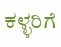ಕಳ್ಳರಿಗೆ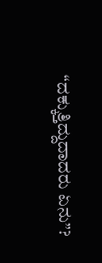“ದಕ್ಕುತ್ತಿದ್ದುದಾದರು ಏನು”?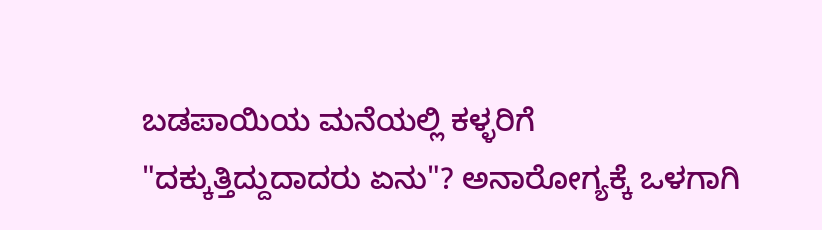ಬಡಪಾಯಿಯ ಮನೆಯಲ್ಲಿ ಕಳ್ಳರಿಗೆ "ದಕ್ಕುತ್ತಿದ್ದುದಾದರು ಏನು"? ಅನಾರೋಗ್ಯಕ್ಕೆ ಒಳಗಾಗಿ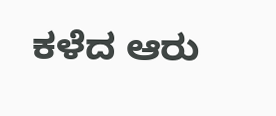ಕಳೆದ ಆರು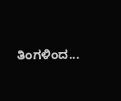ತಿಂಗಳಿಂದ...